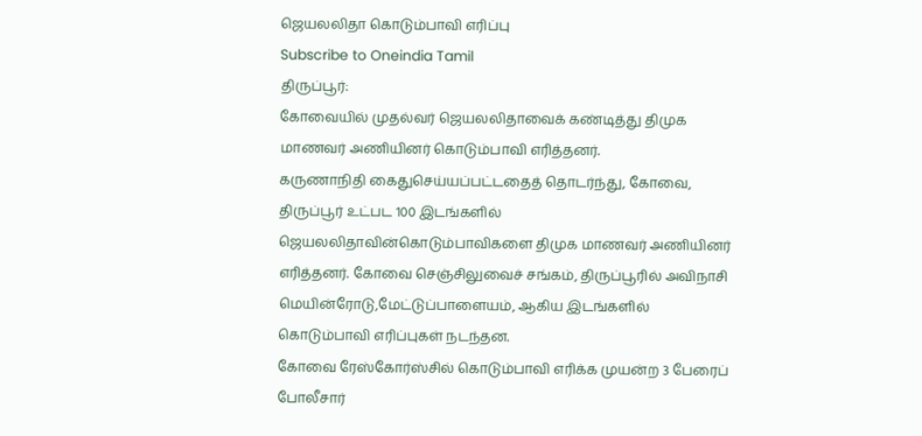ஜெயலலிதா கொடும்பாவி எரிப்பு
Subscribe to Oneindia Tamil
திருப்பூர்:
கோவையில் முதல்வர் ஜெயலலிதாவைக் கண்டித்து திமுக மாணவர் அணியினர் கொடும்பாவி எரித்தனர்.
கருணாநிதி கைதுசெய்யப்பட்டதைத் தொடர்ந்து, கோவை, திருப்பூர் உட்பட 100 இடங்களில் ஜெயலலிதாவின்கொடும்பாவிகளை திமுக மாணவர் அணியினர் எரித்தனர். கோவை செஞ்சிலுவைச் சங்கம், திருப்பூரில் அவிநாசி மெயின்ரோடு,மேட்டுப்பாளையம், ஆகிய இடங்களில் கொடும்பாவி எரிப்புகள் நடந்தன.
கோவை ரேஸ்கோர்ஸ்சில் கொடும்பாவி எரிக்க முயன்ற 3 பேரைப் போலீசார்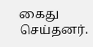கைது செய்தனர்.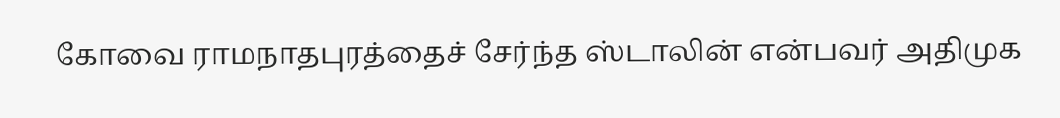கோவை ராமநாதபுரத்தைச் சேர்ந்த ஸ்டாலின் என்பவர் அதிமுக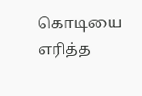கொடியை எரித்த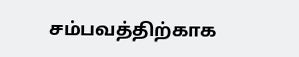சம்பவத்திற்காக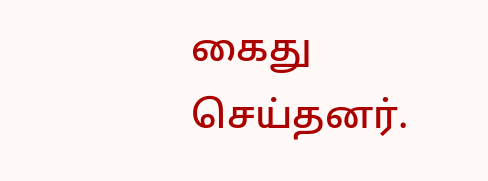கைது செய்தனர்.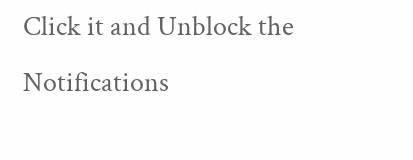Click it and Unblock the Notifications